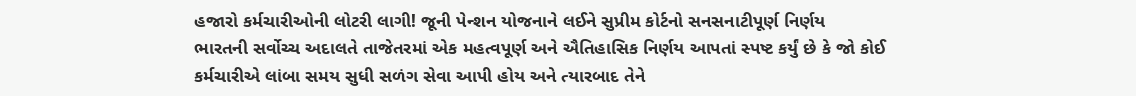હજારો કર્મચારીઓની લોટરી લાગી! જૂની પેન્શન યોજનાને લઈને સુપ્રીમ કોર્ટનો સનસનાટીપૂર્ણ નિર્ણય
ભારતની સર્વોચ્ચ અદાલતે તાજેતરમાં એક મહત્વપૂર્ણ અને ઐતિહાસિક નિર્ણય આપતાં સ્પષ્ટ કર્યું છે કે જો કોઈ કર્મચારીએ લાંબા સમય સુધી સળંગ સેવા આપી હોય અને ત્યારબાદ તેને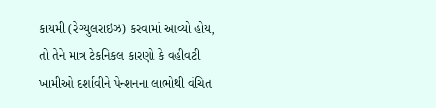કાયમી (રેગ્યુલરાઇઝ) કરવામાં આવ્યો હોય, તો તેને માત્ર ટેકનિકલ કારણો કે વહીવટી ખામીઓ દર્શાવીને પેન્શનના લાભોથી વંચિત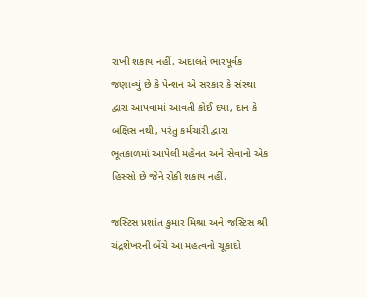રાખી શકાય નહીં. અદાલતે ભારપૂર્વક જણાવ્યું છે કે પેન્શન એ સરકાર કે સંસ્થા દ્વારા આપવામાં આવતી કોઈ દયા, દાન કે બક્ષિસ નથી, પરંતુ કર્મચારી દ્વારા ભૂતકાળમાં આપેલી મહેનત અને સેવાનો એક હિસ્સો છે જેને રોકી શકાય નહીં.

જસ્ટિસ પ્રશાંત કુમાર મિશ્રા અને જસ્ટિસ શ્રી ચંદ્રશેખરની બેંચે આ મહત્વનો ચૂકાદો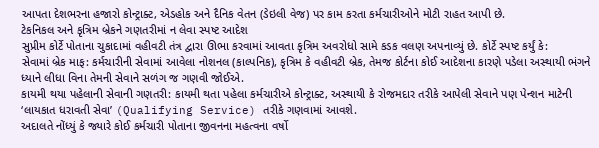આપતા દેશભરના હજારો કોન્ટ્રાક્ટ, એડહોક અને દૈનિક વેતન (ડેઇલી વેજ) પર કામ કરતા કર્મચારીઓને મોટી રાહત આપી છે.
ટેકનિકલ અને કૃત્રિમ બ્રેકને ગણતરીમાં ન લેવા સ્પષ્ટ આદેશ
સુપ્રીમ કોર્ટે પોતાના ચુકાદામાં વહીવટી તંત્ર દ્વારા ઊભા કરવામાં આવતા કૃત્રિમ અવરોધો સામે કડક વલણ અપનાવ્યું છે. કોર્ટે સ્પષ્ટ કર્યું કે:
સેવામાં બ્રેક માફ: કર્મચારીની સેવામાં આવેલા નોશનલ (કાલ્પનિક), કૃત્રિમ કે વહીવટી બ્રેક, તેમજ કોર્ટના કોઈ આદેશના કારણે પડેલા અસ્થાયી ભંગને ધ્યાને લીધા વિના તેમની સેવાને સળંગ જ ગણવી જોઈએ.
કાયમી થયા પહેલાની સેવાની ગણતરી: કાયમી થતા પહેલા કર્મચારીએ કોન્ટ્રાક્ટ, અસ્થાયી કે રોજમદાર તરીકે આપેલી સેવાને પણ પેન્શન માટેની ‘લાયકાત ધરાવતી સેવા’ (Qualifying Service) તરીકે ગણવામાં આવશે.
અદાલતે નોંધ્યું કે જ્યારે કોઈ કર્મચારી પોતાના જીવનના મહત્વના વર્ષો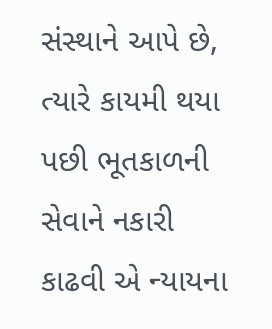સંસ્થાને આપે છે, ત્યારે કાયમી થયા પછી ભૂતકાળની સેવાને નકારી કાઢવી એ ન્યાયના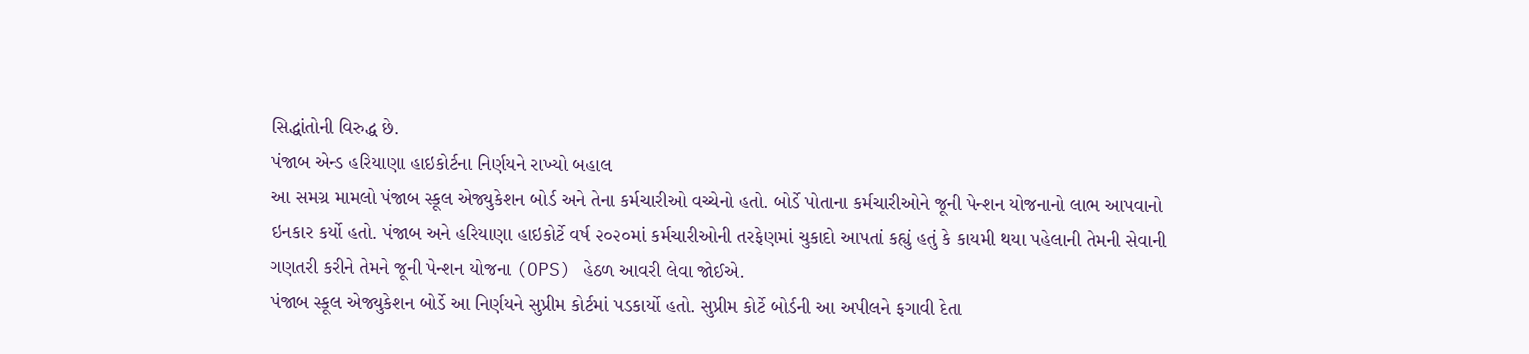સિદ્ધાંતોની વિરુદ્ધ છે.
પંજાબ એન્ડ હરિયાણા હાઇકોર્ટના નિર્ણયને રાખ્યો બહાલ
આ સમગ્ર મામલો પંજાબ સ્કૂલ એજ્યુકેશન બોર્ડ અને તેના કર્મચારીઓ વચ્ચેનો હતો. બોર્ડે પોતાના કર્મચારીઓને જૂની પેન્શન યોજનાનો લાભ આપવાનો ઇનકાર કર્યો હતો. પંજાબ અને હરિયાણા હાઇકોર્ટે વર્ષ ૨૦૨૦માં કર્મચારીઓની તરફેણમાં ચુકાદો આપતાં કહ્યું હતું કે કાયમી થયા પહેલાની તેમની સેવાની ગણતરી કરીને તેમને જૂની પેન્શન યોજના (OPS) હેઠળ આવરી લેવા જોઈએ.
પંજાબ સ્કૂલ એજ્યુકેશન બોર્ડે આ નિર્ણયને સુપ્રીમ કોર્ટમાં પડકાર્યો હતો. સુપ્રીમ કોર્ટે બોર્ડની આ અપીલને ફગાવી દેતા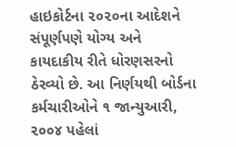હાઇકોર્ટના ૨૦૨૦ના આદેશને સંપૂર્ણપણે યોગ્ય અને કાયદાકીય રીતે ધોરણસરનો ઠેરવ્યો છે. આ નિર્ણયથી બોર્ડના કર્મચારીઓને ૧ જાન્યુઆરી, ૨૦૦૪ પહેલાં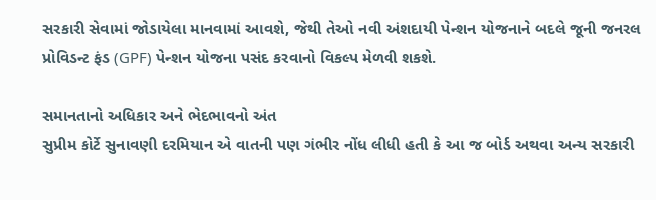સરકારી સેવામાં જોડાયેલા માનવામાં આવશે, જેથી તેઓ નવી અંશદાયી પેન્શન યોજનાને બદલે જૂની જનરલ પ્રોવિડન્ટ ફંડ (GPF) પેન્શન યોજના પસંદ કરવાનો વિકલ્પ મેળવી શકશે.

સમાનતાનો અધિકાર અને ભેદભાવનો અંત
સુપ્રીમ કોર્ટે સુનાવણી દરમિયાન એ વાતની પણ ગંભીર નોંધ લીધી હતી કે આ જ બોર્ડ અથવા અન્ય સરકારી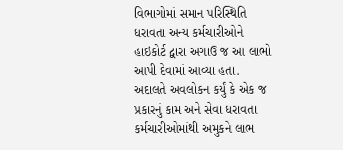વિભાગોમાં સમાન પરિસ્થિતિ ધરાવતા અન્ય કર્મચારીઓને હાઇકોર્ટ દ્વારા અગાઉ જ આ લાભો આપી દેવામાં આવ્યા હતા.
અદાલતે અવલોકન કર્યું કે એક જ પ્રકારનું કામ અને સેવા ધરાવતા કર્મચારીઓમાંથી અમુકને લાભ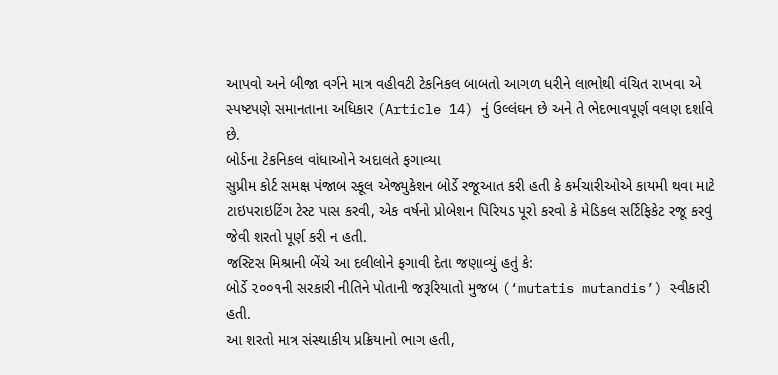આપવો અને બીજા વર્ગને માત્ર વહીવટી ટેકનિકલ બાબતો આગળ ધરીને લાભોથી વંચિત રાખવા એ સ્પષ્ટપણે સમાનતાના અધિકાર (Article 14) નું ઉલ્લંઘન છે અને તે ભેદભાવપૂર્ણ વલણ દર્શાવે છે.
બોર્ડના ટેકનિકલ વાંધાઓને અદાલતે ફગાવ્યા
સુપ્રીમ કોર્ટ સમક્ષ પંજાબ સ્કૂલ એજ્યુકેશન બોર્ડે રજૂઆત કરી હતી કે કર્મચારીઓએ કાયમી થવા માટે ટાઇપરાઇટિંગ ટેસ્ટ પાસ કરવી, એક વર્ષનો પ્રોબેશન પિરિયડ પૂરો કરવો કે મેડિકલ સર્ટિફિકેટ રજૂ કરવું જેવી શરતો પૂર્ણ કરી ન હતી.
જસ્ટિસ મિશ્રાની બેંચે આ દલીલોને ફગાવી દેતા જણાવ્યું હતું કે:
બોર્ડે ૨૦૦૧ની સરકારી નીતિને પોતાની જરૂરિયાતો મુજબ (‘mutatis mutandis’) સ્વીકારી હતી.
આ શરતો માત્ર સંસ્થાકીય પ્રક્રિયાનો ભાગ હતી,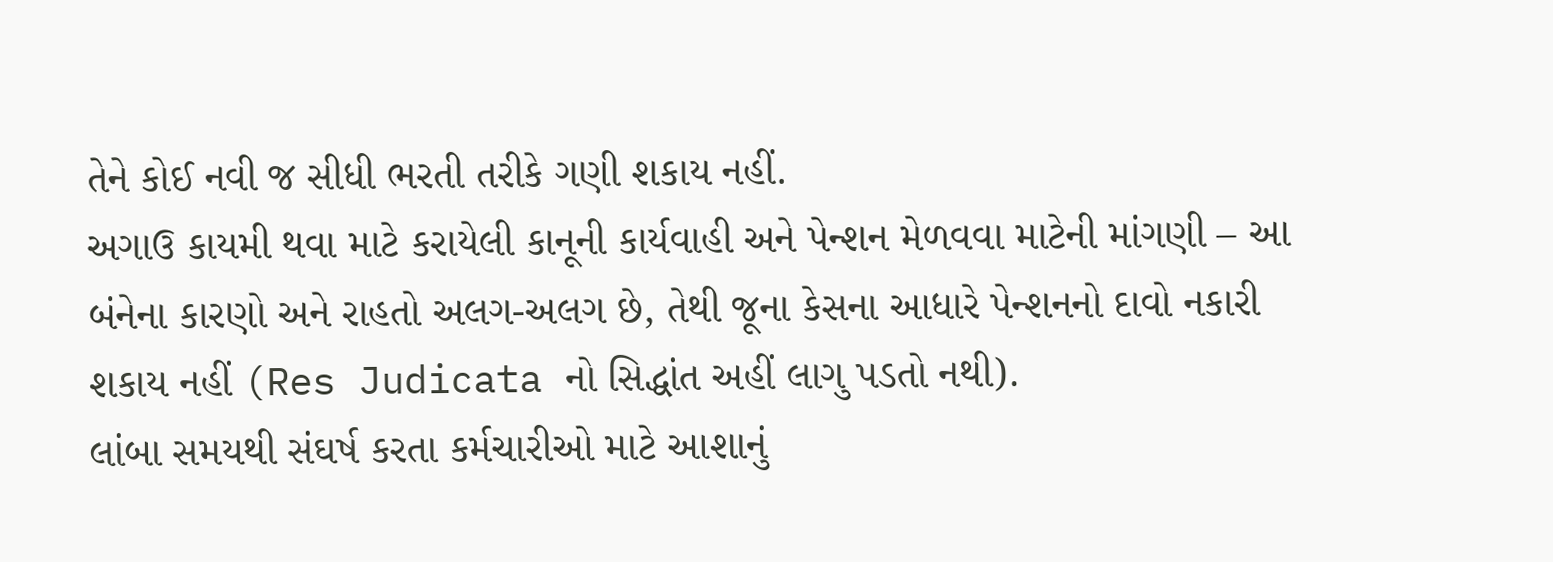તેને કોઈ નવી જ સીધી ભરતી તરીકે ગણી શકાય નહીં.
અગાઉ કાયમી થવા માટે કરાયેલી કાનૂની કાર્યવાહી અને પેન્શન મેળવવા માટેની માંગણી – આ બંનેના કારણો અને રાહતો અલગ-અલગ છે, તેથી જૂના કેસના આધારે પેન્શનનો દાવો નકારી શકાય નહીં (Res Judicata નો સિદ્ધાંત અહીં લાગુ પડતો નથી).
લાંબા સમયથી સંઘર્ષ કરતા કર્મચારીઓ માટે આશાનું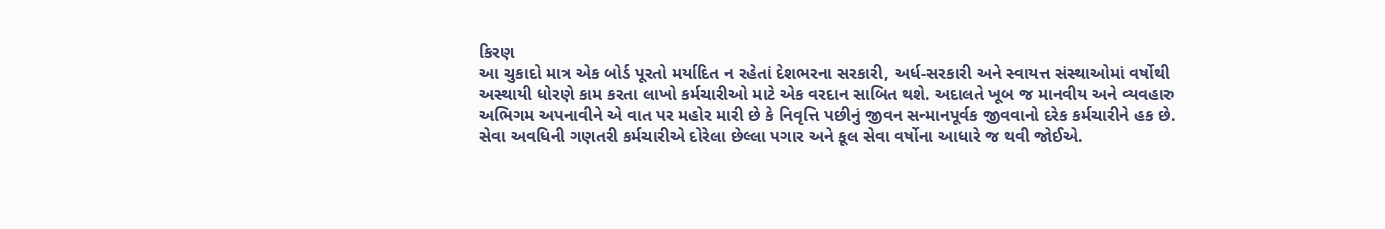કિરણ
આ ચુકાદો માત્ર એક બોર્ડ પૂરતો મર્યાદિત ન રહેતાં દેશભરના સરકારી, અર્ધ-સરકારી અને સ્વાયત્ત સંસ્થાઓમાં વર્ષોથી અસ્થાયી ધોરણે કામ કરતા લાખો કર્મચારીઓ માટે એક વરદાન સાબિત થશે. અદાલતે ખૂબ જ માનવીય અને વ્યવહારુ અભિગમ અપનાવીને એ વાત પર મહોર મારી છે કે નિવૃત્તિ પછીનું જીવન સન્માનપૂર્વક જીવવાનો દરેક કર્મચારીને હક છે.
સેવા અવધિની ગણતરી કર્મચારીએ દોરેલા છેલ્લા પગાર અને કૂલ સેવા વર્ષોના આધારે જ થવી જોઈએ.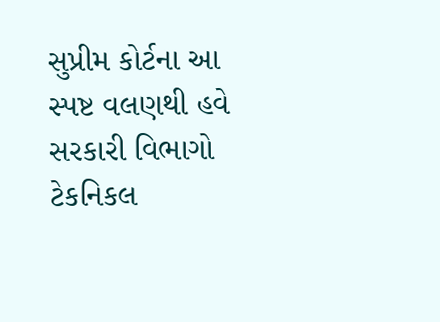સુપ્રીમ કોર્ટના આ સ્પષ્ટ વલણથી હવે સરકારી વિભાગો ટેકનિકલ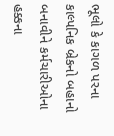ભૂલો કે કાગળ પરના કાલ્પનિક બ્રેકનો બહાનો બનાવીને કર્મચારીઓના હક્કના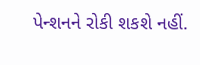પેન્શનને રોકી શકશે નહીં.